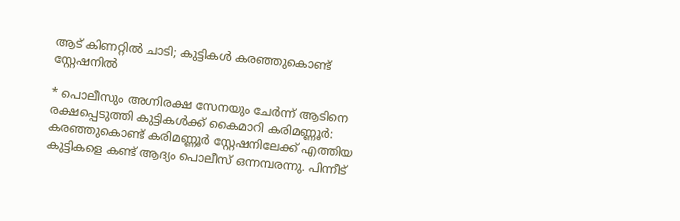ആട് കിണറ്റിൽ ചാടി; കുട്ടികൾ കരഞ്ഞുകൊണ്ട് സ്റ്റേഷനിൽ

* പൊലീസും അഗ്നിരക്ഷ സേനയും ചേർന്ന് ആടിനെ രക്ഷപ്പെടുത്തി കുട്ടികൾക്ക് കൈമാറി കരിമണ്ണൂർ: കരഞ്ഞുകൊണ്ട് കരിമണ്ണൂർ സ്റ്റേഷനിലേക്ക് എത്തിയ കുട്ടികളെ കണ്ട് ആദ്യം പൊലീസ് ഒന്നമ്പരന്നു. പിന്നീട്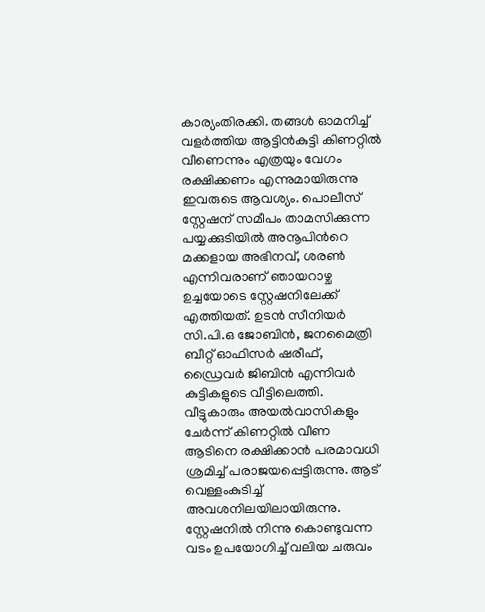കാര്യംതിരക്കി. തങ്ങൾ ഓമനിച്ച് വളർത്തിയ ആട്ടിൻകുട്ടി കിണറ്റിൽ വീണെന്നും എത്രയും വേഗം രക്ഷിക്കണം എന്നുമായിരുന്നു ഇവരുടെ ആവശ്യം. പൊലീസ് സ്റ്റേഷന് സമീപം താമസിക്കുന്ന പയ്യക്കുടിയിൽ അനൂപിന്‍റെ മക്കളായ അഭിനവ്, ശരൺ എന്നിവരാണ് ഞായറാഴ്ച ഉച്ചയോടെ സ്റ്റേഷനിലേക്ക് എത്തിയത്. ഉടൻ സീനിയർ സി.പി.ഒ ജോബിൻ, ജനമൈത്രി ബീറ്റ് ഓഫിസർ ഷരീഫ്, ഡ്രൈവർ ജിബിൻ എന്നിവർ കുട്ടികളുടെ വീട്ടിലെത്തി. വീട്ടുകാരും അയൽവാസികളും ചേർന്ന് കിണറ്റിൽ വീണ ആടിനെ രക്ഷിക്കാൻ പരമാവധി ശ്രമിച്ച് പരാജയപ്പെട്ടിരുന്നു. ആട് വെള്ളംകുടിച്ച് അവശനിലയിലായിരുന്നു. സ്റ്റേഷനിൽ നിന്നു കൊണ്ടുവന്ന വടം ഉപയോഗിച്ച് വലിയ ചരുവം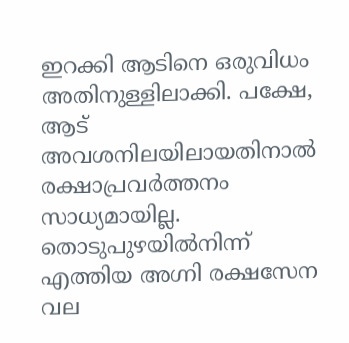ഇറക്കി ആടിനെ ഒരുവിധം അതിനുള്ളിലാക്കി. പക്ഷേ, ആട് അവശനിലയിലായതിനാൽ രക്ഷാപ്രവർത്തനം സാധ്യമായില്ല. തൊടുപുഴയിൽനിന്ന് എത്തിയ അഗ്നി രക്ഷസേന വല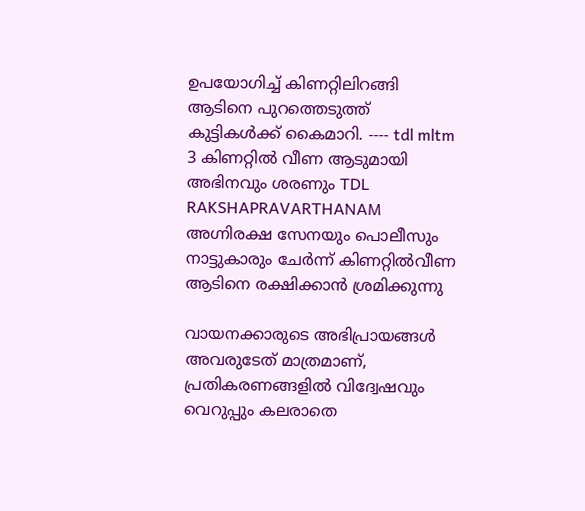ഉപയോഗിച്ച് കിണറ്റിലിറങ്ങി ആടിനെ പുറത്തെടുത്ത് കുട്ടികൾക്ക് കൈമാറി. ---- tdl mltm 3 കിണറ്റിൽ വീണ ആടുമായി അഭിനവും ശരണും TDL RAKSHAPRAVARTHANAM അഗ്നിരക്ഷ സേനയും പൊലീസും നാട്ടുകാരും ചേർന്ന് കിണറ്റിൽവീണ ആടിനെ രക്ഷിക്കാൻ ശ്രമിക്കുന്നു

വായനക്കാരുടെ അഭിപ്രായങ്ങള്‍ അവരുടേത് മാത്രമാണ്, പ്രതികരണങ്ങളിൽ വിദ്വേഷവും വെറുപ്പും കലരാതെ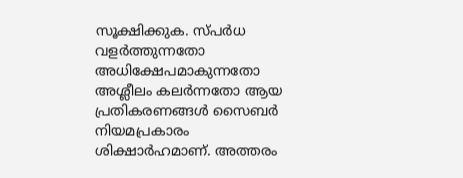സൂക്ഷിക്കുക. സ്പർധ വളർത്തുന്നതോ അധിക്ഷേപമാകുന്നതോ അശ്ലീലം കലർന്നതോ ആയ പ്രതികരണങ്ങൾ സൈബർ നിയമപ്രകാരം ശിക്ഷാർഹമാണ്. അത്തരം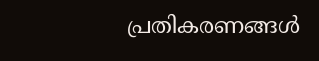പ്രതികരണങ്ങൾ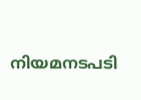നിയമനടപടി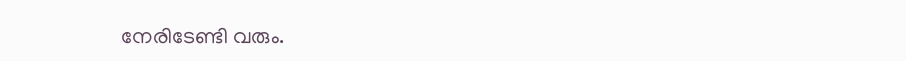നേരിടേണ്ടി വരും.